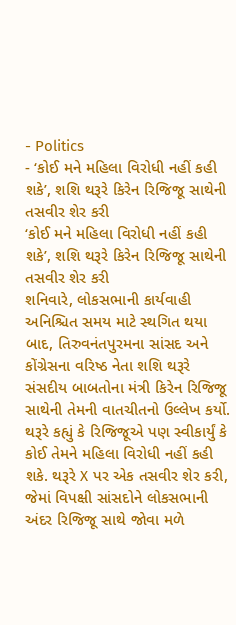- Politics
- ‘કોઈ મને મહિલા વિરોધી નહીં કહી શકે’, શશિ થરૂરે કિરેન રિજિજૂ સાથેની તસવીર શેર કરી
‘કોઈ મને મહિલા વિરોધી નહીં કહી શકે’, શશિ થરૂરે કિરેન રિજિજૂ સાથેની તસવીર શેર કરી
શનિવારે, લોકસભાની કાર્યવાહી અનિશ્ચિત સમય માટે સ્થગિત થયા બાદ, તિરુવનંતપુરમના સાંસદ અને કોંગ્રેસના વરિષ્ઠ નેતા શશિ થરૂરે સંસદીય બાબતોના મંત્રી કિરેન રિજિજૂ સાથેની તેમની વાતચીતનો ઉલ્લેખ કર્યો. થરૂરે કહ્યું કે રિજિજૂએ પણ સ્વીકાર્યું કે કોઈ તેમને મહિલા વિરોધી નહીં કહી શકે. થરૂરે X પર એક તસવીર શેર કરી, જેમાં વિપક્ષી સાંસદોને લોકસભાની અંદર રિજિજૂ સાથે જોવા મળે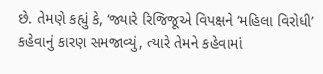છે. તેમણે કહ્યું કે, ‘જ્યારે રિજિજૂએ વિપક્ષને ‘મહિલા વિરોધી’ કહેવાનું કારણ સમજાવ્યું, ત્યારે તેમને કહેવામાં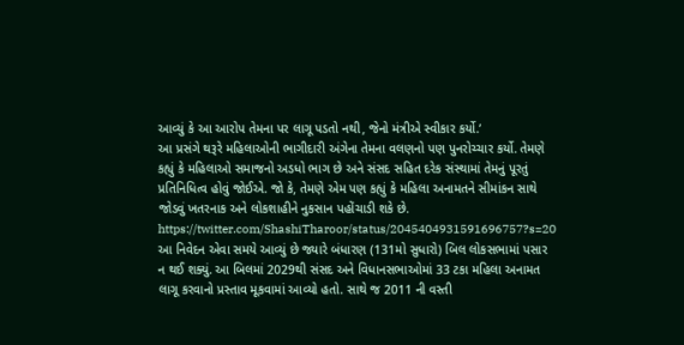આવ્યું કે આ આરોપ તેમના પર લાગૂ પડતો નથી, જેનો મંત્રીએ સ્વીકાર કર્યો.’
આ પ્રસંગે થરૂરે મહિલાઓની ભાગીદારી અંગેના તેમના વલણનો પણ પુનરોચ્ચાર કર્યો. તેમણે કહ્યું કે મહિલાઓ સમાજનો અડધો ભાગ છે અને સંસદ સહિત દરેક સંસ્થામાં તેમનું પૂરતું પ્રતિનિધિત્વ હોવું જોઈએ. જો કે, તેમણે એમ પણ કહ્યું કે મહિલા અનામતને સીમાંકન સાથે જોડવું ખતરનાક અને લોકશાહીને નુકસાન પહોંચાડી શકે છે.
https://twitter.com/ShashiTharoor/status/2045404931591696757?s=20
આ નિવેદન એવા સમયે આવ્યું છે જ્યારે બંધારણ (131મો સુધારો) બિલ લોકસભામાં પસાર ન થઈ શક્યું. આ બિલમાં 2029થી સંસદ અને વિધાનસભાઓમાં 33 ટકા મહિલા અનામત લાગૂ કરવાનો પ્રસ્તાવ મૂકવામાં આવ્યો હતો. સાથે જ 2011 ની વસ્તી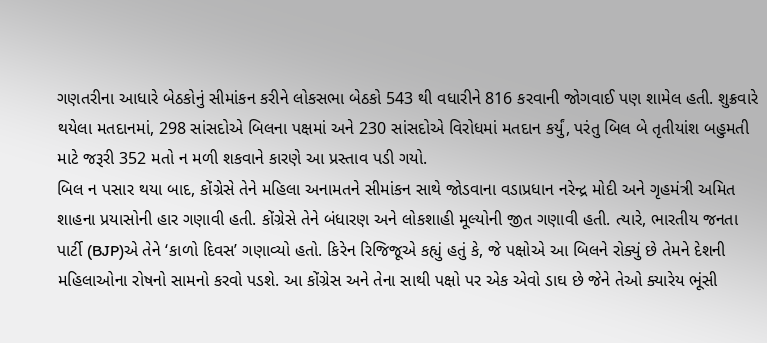ગણતરીના આધારે બેઠકોનું સીમાંકન કરીને લોકસભા બેઠકો 543 થી વધારીને 816 કરવાની જોગવાઈ પણ શામેલ હતી. શુક્રવારે થયેલા મતદાનમાં, 298 સાંસદોએ બિલના પક્ષમાં અને 230 સાંસદોએ વિરોધમાં મતદાન કર્યું, પરંતુ બિલ બે તૃતીયાંશ બહુમતી માટે જરૂરી 352 મતો ન મળી શકવાને કારણે આ પ્રસ્તાવ પડી ગયો.
બિલ ન પસાર થયા બાદ, કોંગ્રેસે તેને મહિલા અનામતને સીમાંકન સાથે જોડવાના વડાપ્રધાન નરેન્દ્ર મોદી અને ગૃહમંત્રી અમિત શાહના પ્રયાસોની હાર ગણાવી હતી. કોંગ્રેસે તેને બંધારણ અને લોકશાહી મૂલ્યોની જીત ગણાવી હતી. ત્યારે, ભારતીય જનતા પાર્ટી (BJP)એ તેને ‘કાળો દિવસ’ ગણાવ્યો હતો. કિરેન રિજિજૂએ કહ્યું હતું કે, જે પક્ષોએ આ બિલને રોક્યું છે તેમને દેશની મહિલાઓના રોષનો સામનો કરવો પડશે. આ કોંગ્રેસ અને તેના સાથી પક્ષો પર એક એવો ડાઘ છે જેને તેઓ ક્યારેય ભૂંસી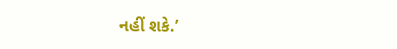નહીં શકે.’